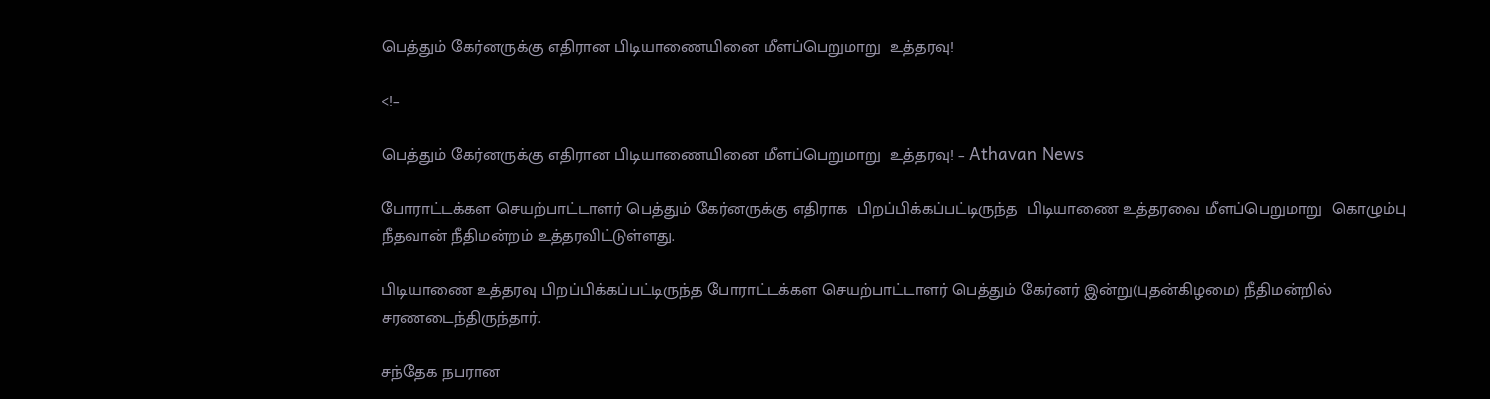பெத்தும் கேர்னருக்கு எதிரான பிடியாணையினை மீளப்பெறுமாறு  உத்தரவு!

<!–

பெத்தும் கேர்னருக்கு எதிரான பிடியாணையினை மீளப்பெறுமாறு  உத்தரவு! – Athavan News

போராட்டக்கள செயற்பாட்டாளர் பெத்தும் கேர்னருக்கு எதிராக  பிறப்பிக்கப்பட்டிருந்த  பிடியாணை உத்தரவை மீளப்பெறுமாறு  கொழும்பு நீதவான் நீதிமன்றம் உத்தரவிட்டுள்ளது.

பிடியாணை உத்தரவு பிறப்பிக்கப்பட்டிருந்த போராட்டக்கள செயற்பாட்டாளர் பெத்தும் கேர்னர் இன்று(புதன்கிழமை) நீதிமன்றில் சரணடைந்திருந்தார்.

சந்தேக நபரான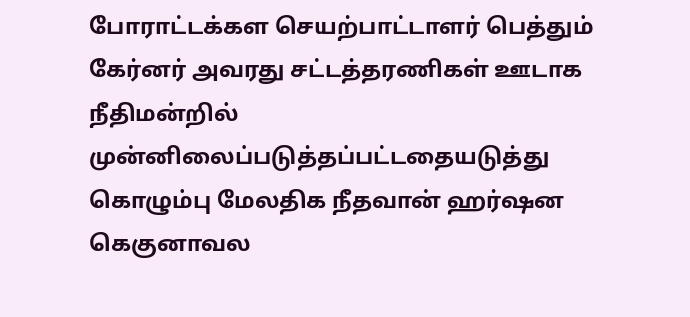போராட்டக்கள செயற்பாட்டாளர் பெத்தும் கேர்னர் அவரது சட்டத்தரணிகள் ஊடாக  நீதிமன்றில் முன்னிலைப்படுத்தப்பட்டதையடுத்து கொழும்பு மேலதிக நீதவான் ஹர்ஷன கெகுனாவல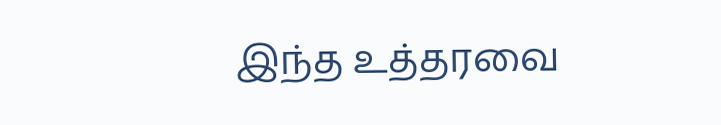இந்த உத்தரவை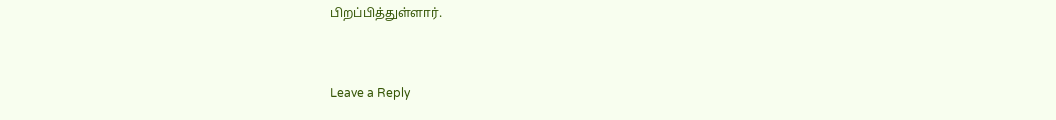பிறப்பித்துள்ளார்.


Leave a Reply